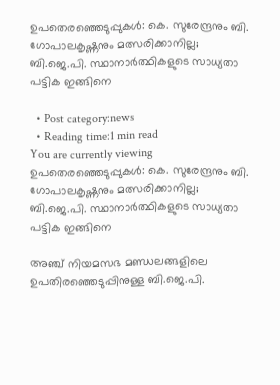ഉപതെരഞ്ഞെടുപ്പുകൾ: കെ. സുരേന്ദ്രനും ബി. ഗോപാലകൃഷ്ണനും മത്സരിക്കാനില്ല; ബി.ജെ.പി. സ്ഥാനാര്‍ത്ഥികളുടെ സാധ്യതാ പട്ടിക ഇങ്ങിനെ

  • Post category:news
  • Reading time:1 min read
You are currently viewing ഉപതെരഞ്ഞെടുപ്പുകൾ: കെ. സുരേന്ദ്രനും ബി. ഗോപാലകൃഷ്ണനും മത്സരിക്കാനില്ല; ബി.ജെ.പി. സ്ഥാനാര്‍ത്ഥികളുടെ സാധ്യതാ പട്ടിക ഇങ്ങിനെ

അഞ്ച് നിയമസഭ മണ്ഡലങ്ങളിലെ ഉപതിരഞ്ഞെടുപ്പിനുള്ള ബി.ജെ.പി.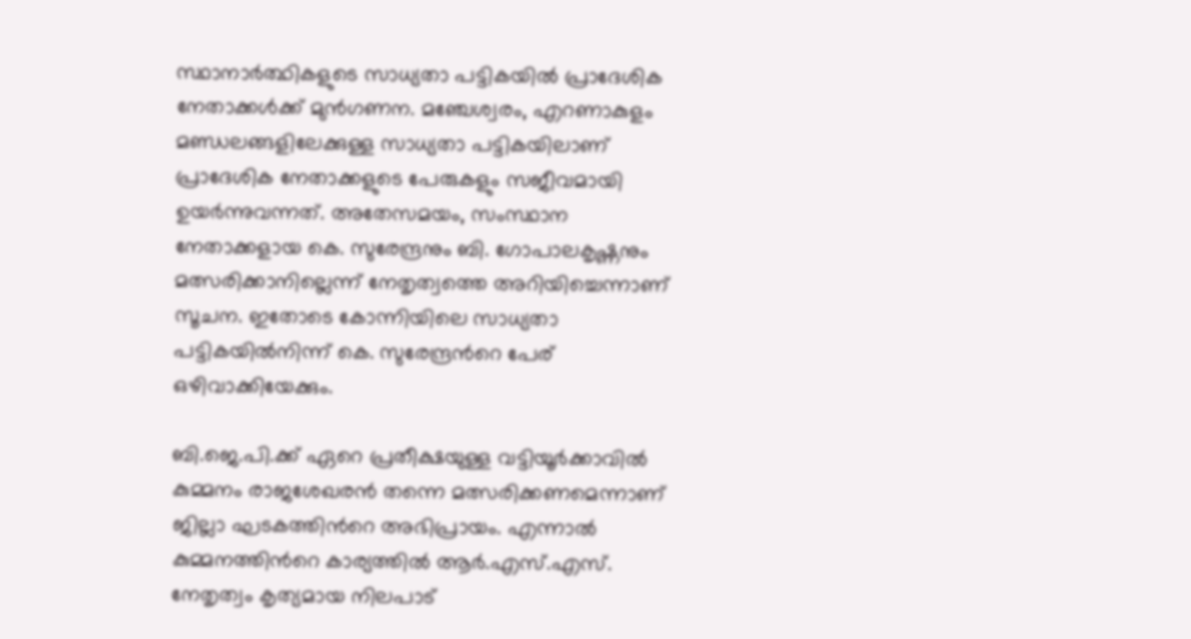സ്ഥാനാര്‍ത്ഥികളുടെ സാധ്യതാ പട്ടികയില്‍ പ്രാദേശിക നേതാക്കള്‍ക്ക് മുന്‍ഗണന. മഞ്ചേശ്വരം, എറണാകുളം മണ്ഡലങ്ങളിലേക്കുള്ള സാധ്യതാ പട്ടികയിലാണ് പ്രാദേശിക നേതാക്കളുടെ പേരുകളും സജീവമായി ഉയര്‍ന്നുവന്നത്. അതേസമയം, സംസ്ഥാന നേതാക്കളായ കെ. സുരേന്ദ്രനും ബി. ഗോപാലകൃഷ്ണനും മത്സരിക്കാനില്ലെന്ന് നേതൃത്വത്തെ അറിയിച്ചെന്നാണ് സൂചന. ഇതോടെ കോന്നിയിലെ സാധ്യതാ പട്ടികയില്‍നിന്ന് കെ. സുരേന്ദ്രന്‍റെ പേര് ഒഴിവാക്കിയേക്കും.

ബി.ജെ.പി.ക്ക് ഏറെ പ്രതീക്ഷയുള്ള വട്ടിയൂര്‍ക്കാവില്‍ കുമ്മനം രാജശേഖരന്‍ തന്നെ മത്സരിക്കണമെന്നാണ് ജില്ലാ ഘടകത്തിന്‍റെ അഭിപ്രായം. എന്നാല്‍ കുമ്മനത്തിന്‍റെ കാര്യത്തില്‍ ആര്‍.എസ്.എസ്. നേതൃത്വം കൃത്യമായ നിലപാട്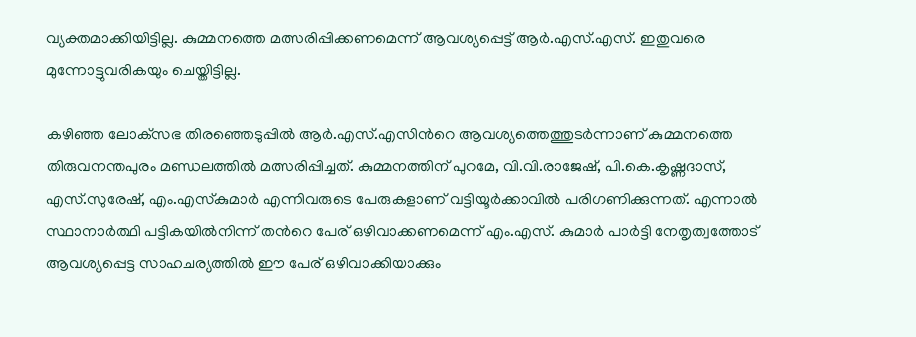വ്യക്തമാക്കിയിട്ടില്ല. കുമ്മനത്തെ മത്സരിപ്പിക്കണമെന്ന് ആവശ്യപ്പെട്ട് ആര്‍.എസ്.എസ്. ഇതുവരെ മുന്നോട്ടുവരികയും ചെയ്തിട്ടില്ല.

കഴിഞ്ഞ ലോക്‌സഭ തിരഞ്ഞെടുപ്പില്‍ ആര്‍.എസ്.എസിന്‍റെ ആവശ്യത്തെത്തുടര്‍ന്നാണ് കുമ്മനത്തെ തിരുവനന്തപുരം മണ്ഡലത്തില്‍ മത്സരിപ്പിച്ചത്. കുമ്മനത്തിന് പുറമേ, വി.വി.രാജേഷ്, പി.കെ.കൃഷ്ണദാസ്, എസ്.സുരേഷ്, എം.എസ്‌കുമാര്‍ എന്നിവരുടെ പേരുകളാണ് വട്ടിയൂര്‍ക്കാവില്‍ പരിഗണിക്കുന്നത്. എന്നാല്‍ സ്ഥാനാര്‍ത്ഥി പട്ടികയില്‍നിന്ന് തന്‍റെ പേര് ഒഴിവാക്കണമെന്ന് എം.എസ്. കുമാര്‍ പാര്‍ട്ടി നേതൃത്വത്തോട് ആവശ്യപ്പെട്ട സാഹചര്യത്തില്‍ ഈ പേര് ഒഴിവാക്കിയാക്കും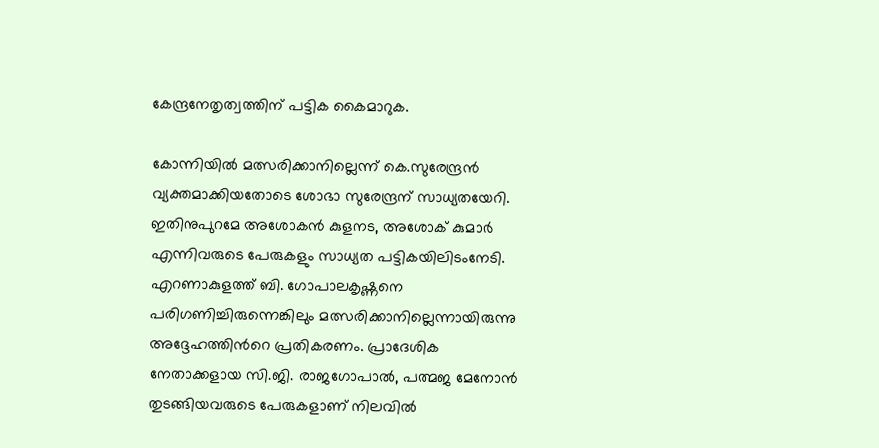കേന്ദ്രനേതൃത്വത്തിന് പട്ടിക കൈമാറുക.

കോന്നിയില്‍ മത്സരിക്കാനില്ലെന്ന് കെ.സുരേന്ദ്രന്‍ വ്യക്തമാക്കിയതോടെ ശോഭാ സുരേന്ദ്രന് സാധ്യതയേറി. ഇതിനുപുറമേ അശോകന്‍ കുളനട, അശോക് കുമാര്‍ എന്നിവരുടെ പേരുകളും സാധ്യത പട്ടികയിലിടംനേടി.
എറണാകുളത്ത് ബി. ഗോപാലകൃഷ്ണനെ പരിഗണിച്ചിരുന്നെങ്കിലും മത്സരിക്കാനില്ലെന്നായിരുന്നു അദ്ദേഹത്തിന്‍റെ പ്രതികരണം. പ്രാദേശിക നേതാക്കളായ സി.ജി. രാജഗോപാല്‍, പത്മജ മേനോന്‍ തുടങ്ങിയവരുടെ പേരുകളാണ് നിലവില്‍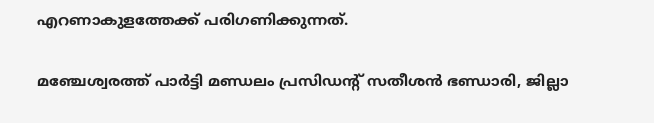എറണാകുളത്തേക്ക് പരിഗണിക്കുന്നത്.

മഞ്ചേശ്വരത്ത് പാര്‍ട്ടി മണ്ഡലം പ്രസിഡന്റ് സതീശന്‍ ഭണ്ഡാരി, ജില്ലാ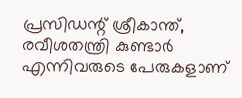പ്രസിഡന്റ് ശ്രീകാന്ത്, രവീശതന്ത്രി കുണ്ടാര്‍ എന്നിവരുടെ പേരുകളാണ്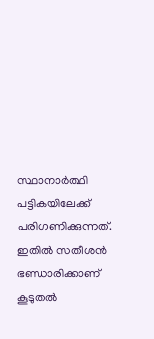സ്ഥാനാര്‍ത്ഥി പട്ടികയിലേക്ക് പരിഗണിക്കുന്നത്. ഇതില്‍ സതീശന്‍ ഭണ്ഡാരിക്കാണ് കൂടുതല്‍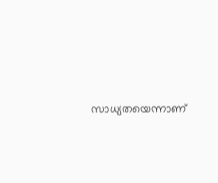സാധ്യതയെന്നാണ്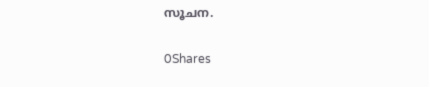സൂചന.

0Shares